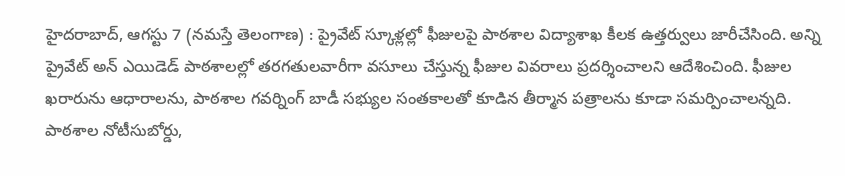హైదరాబాద్, ఆగస్టు 7 (నమస్తే తెలంగాణ) : ప్రైవేట్ స్కూళ్లల్లో ఫీజులపై పాఠశాల విద్యాశాఖ కీలక ఉత్తర్వులు జారీచేసింది. అన్ని ప్రైవేట్ అన్ ఎయిడెడ్ పాఠశాలల్లో తరగతులవారీగా వసూలు చేస్తున్న ఫీజుల వివరాలు ప్రదర్శించాలని ఆదేశించింది. ఫీజుల ఖరారును ఆధారాలను, పాఠశాల గవర్నింగ్ బాడీ సభ్యుల సంతకాలతో కూడిన తీర్మాన పత్రాలను కూడా సమర్పించాలన్నది. పాఠశాల నోటీసుబోర్డు,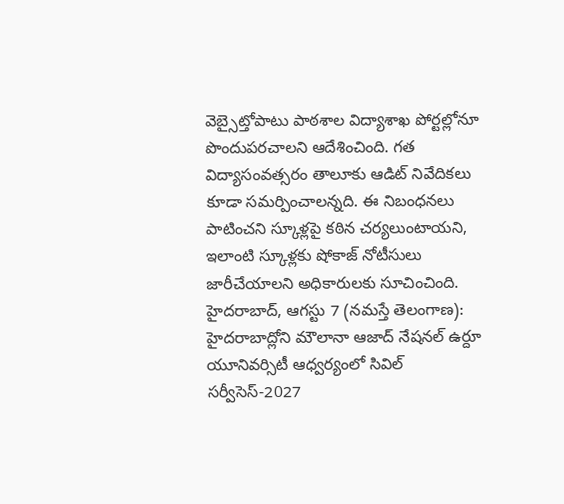వెబ్సైట్తోపాటు పాఠశాల విద్యాశాఖ పోర్టల్లోనూ పొందుపరచాలని ఆదేశించింది. గత విద్యాసంవత్సరం తాలూకు ఆడిట్ నివేదికలు కూడా సమర్పించాలన్నది. ఈ నిబంధనలు పాటించని స్కూళ్లపై కఠిన చర్యలుంటాయని, ఇలాంటి స్కూళ్లకు షోకాజ్ నోటీసులు జారీచేయాలని అధికారులకు సూచించింది.
హైదరాబాద్, ఆగస్టు 7 (నమస్తే తెలంగాణ): హైదరాబాద్లోని మౌలానా ఆజాద్ నేషనల్ ఉర్దూ యూనివర్సిటీ ఆధ్వర్యంలో సివిల్ సర్వీసెస్-2027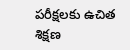పరీక్షలకు ఉచిత శిక్షణ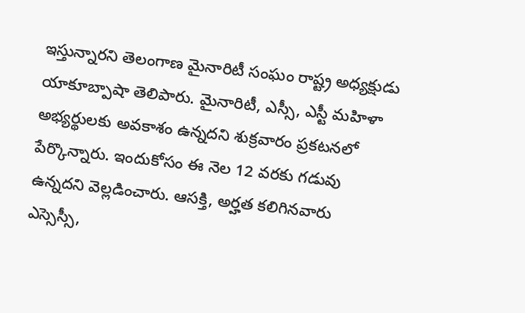ఇస్తున్నారని తెలంగాణ మైనారిటీ సంఘం రాష్ట్ర అధ్యక్షుడు యాకూబ్పాషా తెలిపారు. మైనారిటీ, ఎస్సీ, ఎస్టీ మహిళా అభ్యర్థులకు అవకాశం ఉన్నదని శుక్రవారం ప్రకటనలో పేర్కొన్నారు. ఇందుకోసం ఈ నెల 12 వరకు గడువు ఉన్నదని వెల్లడించారు. ఆసక్తి, అర్హత కలిగినవారు ఎస్సెస్సీ,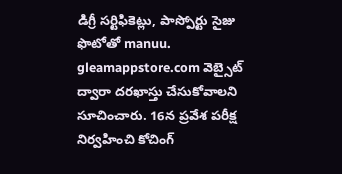డిగ్రీ సర్టిఫికెట్లు, పాస్పోర్టు సైజు ఫొటోతో manuu. gleamappstore.com వెబ్సైట్ ద్వారా దరఖాస్తు చేసుకోవాలని సూచించారు. 16న ప్రవేశ పరీక్ష నిర్వహించి కోచింగ్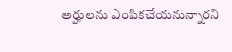అర్హులను ఎంపికచేయనున్నారని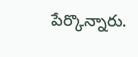పేర్కొన్నారు.